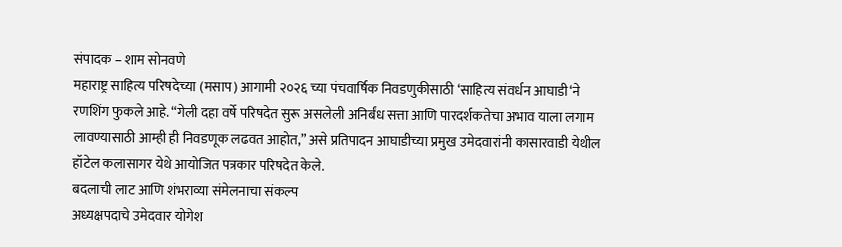संपादक – शाम सोनवणे
महाराष्ट्र साहित्य परिषदेच्या (मसाप) आगामी २०२६ च्या पंचवार्षिक निवडणुकीसाठी ‘साहित्य संवर्धन आघाडी‘ने रणशिंग फुकले आहे. “गेली दहा वर्षे परिषदेत सुरू असलेली अनिर्बंध सत्ता आणि पारदर्शकतेचा अभाव याला लगाम लावण्यासाठी आम्ही ही निवडणूक लढवत आहोत,” असे प्रतिपादन आघाडीच्या प्रमुख उमेदवारांनी कासारवाडी येथील हॉटेल कलासागर येथे आयोजित पत्रकार परिषदेत केले.
बदलाची लाट आणि शंभराव्या संमेलनाचा संकल्प
अध्यक्षपदाचे उमेदवार योगेश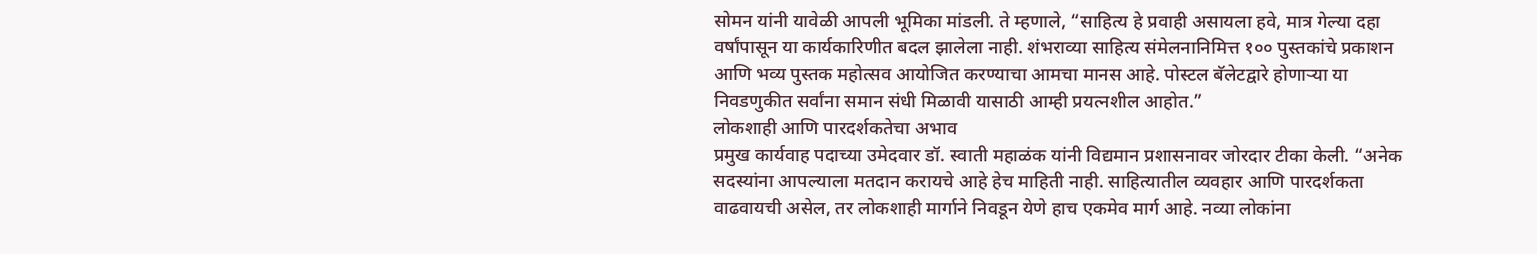सोमन यांनी यावेळी आपली भूमिका मांडली. ते म्हणाले, “साहित्य हे प्रवाही असायला हवे, मात्र गेल्या दहा वर्षांपासून या कार्यकारिणीत बदल झालेला नाही. शंभराव्या साहित्य संमेलनानिमित्त १०० पुस्तकांचे प्रकाशन आणि भव्य पुस्तक महोत्सव आयोजित करण्याचा आमचा मानस आहे. पोस्टल बॅलेटद्वारे होणाऱ्या या निवडणुकीत सर्वांना समान संधी मिळावी यासाठी आम्ही प्रयत्नशील आहोत.”
लोकशाही आणि पारदर्शकतेचा अभाव
प्रमुख कार्यवाह पदाच्या उमेदवार डॉ. स्वाती महाळंक यांनी विद्यमान प्रशासनावर जोरदार टीका केली. “अनेक सदस्यांना आपल्याला मतदान करायचे आहे हेच माहिती नाही. साहित्यातील व्यवहार आणि पारदर्शकता वाढवायची असेल, तर लोकशाही मार्गाने निवडून येणे हाच एकमेव मार्ग आहे. नव्या लोकांना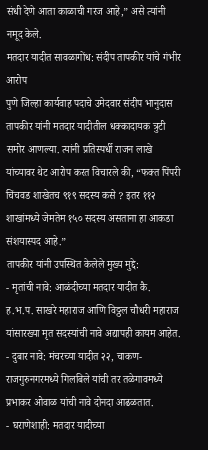संधी देणे आता काळाची गरज आहे,” असे त्यांनी नमूद केले.
मतदार यादीत सावळागोंध: संदीप तापकीर यांचे गंभीर आरोप
पुणे जिल्हा कार्यवाह पदाचे उमेदवार संदीप भानुदास तापकीर यांनी मतदार यादीतील धक्कादायक त्रुटी समोर आणल्या. त्यांनी प्रतिस्पर्धी राजन लाखे यांच्यावर थेट आरोप करत विचारले की, “फक्त पिंपरी चिंचवड शाखेतच ९१९ सदस्य कसे ? इतर ११२ शाखांमध्ये जेमतेम १५० सदस्य असताना हा आकडा संशयास्पद आहे.”
तापकीर यांनी उपस्थित केलेले मुख्य मुद्दे:
- मृतांची नावे: आळंदीच्या मतदार यादीत कै. ह.भ.प. साखरे महाराज आणि विठ्ठल चौधरी महाराज यांसारख्या मृत सदस्यांची नावे अद्यापही कायम आहेत.
- दुबार नावे: मंचरच्या यादीत २२, चाकण-राजगुरुनगरमध्ये गिलबिले यांची तर तळेगावमध्ये प्रभाकर ओवाळ यांची नावे दोनदा आढळतात.
- घराणेशाही: मतदार यादीच्या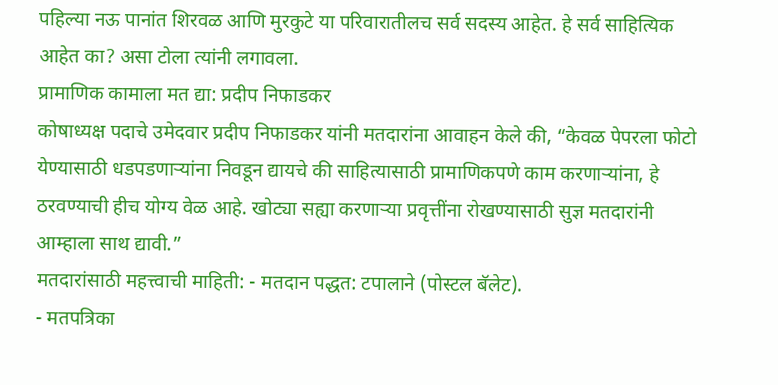पहिल्या नऊ पानांत शिरवळ आणि मुरकुटे या परिवारातीलच सर्व सदस्य आहेत. हे सर्व साहित्यिक आहेत का? असा टोला त्यांनी लगावला.
प्रामाणिक कामाला मत द्या: प्रदीप निफाडकर
कोषाध्यक्ष पदाचे उमेदवार प्रदीप निफाडकर यांनी मतदारांना आवाहन केले की, “केवळ पेपरला फोटो येण्यासाठी धडपडणाऱ्यांना निवडून द्यायचे की साहित्यासाठी प्रामाणिकपणे काम करणाऱ्यांना, हे ठरवण्याची हीच योग्य वेळ आहे. खोट्या सह्या करणाऱ्या प्रवृत्तींना रोखण्यासाठी सुज्ञ मतदारांनी आम्हाला साथ द्यावी.”
मतदारांसाठी महत्त्वाची माहिती: - मतदान पद्धत: टपालाने (पोस्टल बॅलेट).
- मतपत्रिका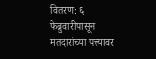वितरण: ६ फेब्रुवारीपासून मतदारांच्या पत्त्यावर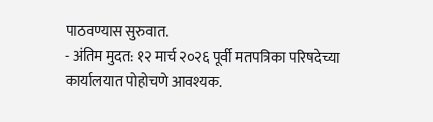पाठवण्यास सुरुवात.
- अंतिम मुदत: १२ मार्च २०२६ पूर्वी मतपत्रिका परिषदेच्या कार्यालयात पोहोचणे आवश्यक.